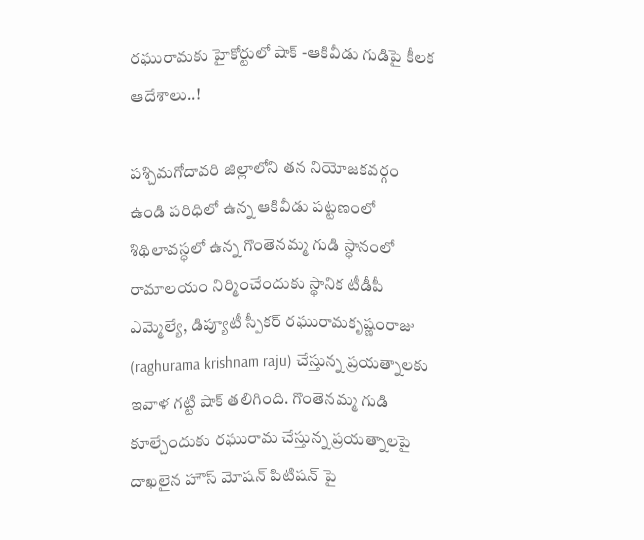రఘురామకు హైకోర్టులో షాక్ -ఆకివీడు గుడిపై కీలక ఆదేశాలు..!

పశ్చిమగోదావరి జిల్లాలోని తన నియోజకవర్గం ఉండి పరిధిలో ఉన్న ఆకివీడు పట్టణంలో శిథిలావస్ధలో ఉన్న గొంతెనమ్మ గుడి స్ధానంలో రామాలయం నిర్మించేందుకు స్థానిక టీడీపీ ఎమ్మెల్యే, డిప్యూటీ స్పీకర్ రఘురామకృష్ణంరాజు (raghurama krishnam raju) చేస్తున్న ప్రయత్నాలకు ఇవాళ గట్టి షాక్ తలిగింది. గొంతెనమ్మ గుడి కూల్చేందుకు రఘురామ చేస్తున్న ప్రయత్నాలపై దాఖలైన హౌస్ మోషన్ పిటిషన్ పై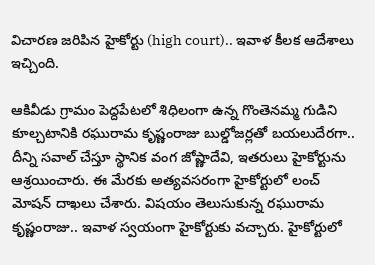విచారణ జరిపిన హైకోర్టు (high court).. ఇవాళ కీలక ఆదేశాలు ఇచ్చింది.

ఆకివీడు గ్రామం పెద్దపేటలో శిధిలంగా ఉన్న గొంతెనమ్మ గుడిని కూల్చటానికి రఘురామ కృష్ణంరాజు బుల్డోజర్లతో బయలుదేరగా.. దీన్ని సవాల్ చేస్తూ స్థానిక వంగ జోష్ణాదేవి, ఇతరులు హైకోర్టును ఆశ్రయించారు. ఈ మేరకు అత్యవసరంగా హైకోర్టులో లంచ్ మోషన్ దాఖలు చేశారు. విషయం తెలుసుకున్న రఘురామ కృష్ణంరాజు.. ఇవాళ స్వయంగా హైకోర్టుకు వచ్చారు. హైకోర్టులో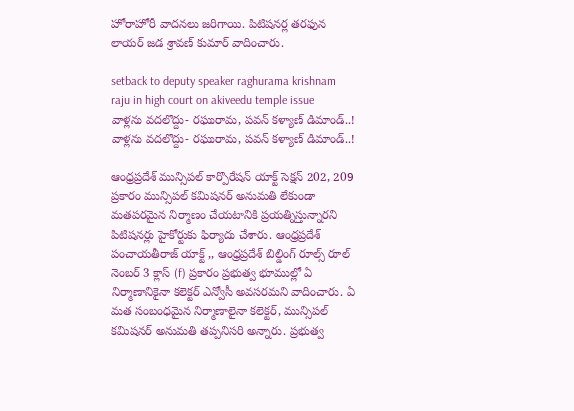హోరాహోరీ వాదనలు జరిగాయి. పిటిషనర్ల తరఫున లాయర్ జడ శ్రావణ్ కుమార్ వాదించారు.

setback to deputy speaker raghurama krishnam raju in high court on akiveedu temple issue
వాళ్లను వదలొద్దు- రఘురామ, పవన్ కళ్యాణ్ డిమాండ్..!
వాళ్లను వదలొద్దు- రఘురామ, పవన్ కళ్యాణ్ డిమాండ్..!

ఆంధ్రప్రదేశ్ మున్సిపల్ కార్పొరేషన్ యాక్ట్ సెక్షన్ 202, 209 ప్రకారం మున్సిపల్ కమిషనర్ అనుమతి లేకుండా మతపరమైన నిర్మాణం చేయటానికి ప్రయత్నిస్తున్నారని పిటిషనర్లు హైకోర్టుకు ఫిర్యాదు చేశారు. ఆంధ్రప్రదేశ్ పంచాయతీరాజ్ యాక్ట్ ,, ఆంధ్రప్రదేశ్ బిల్డింగ్ రూల్స్ రూల్ నెంబర్ 3 క్లాస్ (f) ప్రకారం ప్రభుత్వ భూముల్లో ఏ నిర్మాణానికైనా కలెక్టర్ ఎన్వోసీ అవసరమని వాదించారు. ఏ మత సంబంధమైన నిర్మాణాలైనా కలెక్టర్, మున్సిపల్ కమిషనర్ అనుమతి తప్పనిసరి అన్నారు. ప్రభుత్వ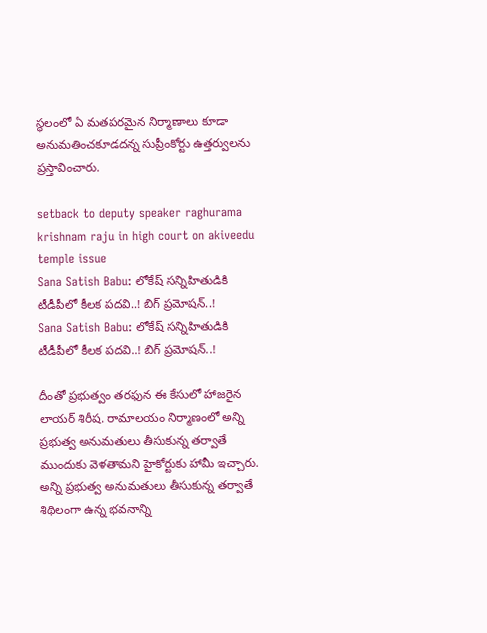స్థలంలో ఏ మతపరమైన నిర్మాణాలు కూడా అనుమతించకూడదన్న సుప్రీంకోర్టు ఉత్తర్వులను ప్రస్తావించారు.

setback to deputy speaker raghurama krishnam raju in high court on akiveedu temple issue
Sana Satish Babu: లోకేష్ సన్నిహితుడికి టీడీపీలో కీలక పదవి..! బిగ్ ప్రమోషన్..!
Sana Satish Babu: లోకేష్ సన్నిహితుడికి టీడీపీలో కీలక పదవి..! బిగ్ ప్రమోషన్..!

దీంతో ప్రభుత్వం తరఫున ఈ కేసులో హాజరైన లాయర్ శిరీష. రామాలయం నిర్మాణంలో అన్ని ప్రభుత్వ అనుమతులు తీసుకున్న తర్వాతే ముందుకు వెళతామని హైకోర్టుకు హామీ ఇచ్చారు. అన్ని ప్రభుత్వ అనుమతులు తీసుకున్న తర్వాతే శిథిలంగా ఉన్న భవనాన్ని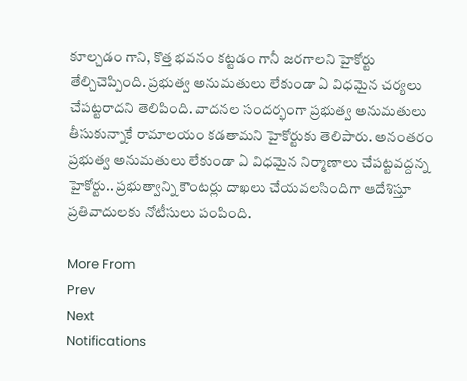కూల్చడం గాని, కొత్త భవనం కట్టడం గానీ జరగాలని హైకోర్టు తేల్చిచెప్పింది. ప్రభుత్వ అనుమతులు లేకుండా ఏ విధమైన చర్యలు చేపట్టరాదని తెలిపింది. వాదనల సందర్భంగా ప్రభుత్వ అనుమతులు తీసుకున్నాకే రామాలయం కడతామని హైకోర్టుకు తెలిపారు. అనంతరం ప్రభుత్వ అనుమతులు లేకుండా ఏ విధమైన నిర్మాణాలు చేపట్టవద్దన్న హైకోర్టు.. ప్రభుత్వాన్ని కౌంటర్లు దాఖలు చేయవలసిందిగా ఆదేశిస్తూ ప్రతివాదులకు నోటీసులు పంపింది.

More From
Prev
Next
Notifications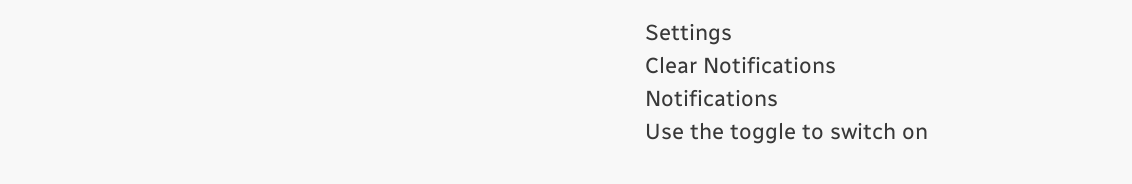Settings
Clear Notifications
Notifications
Use the toggle to switch on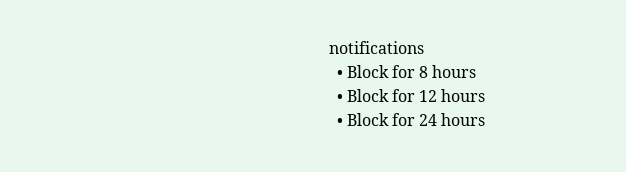notifications
  • Block for 8 hours
  • Block for 12 hours
  • Block for 24 hours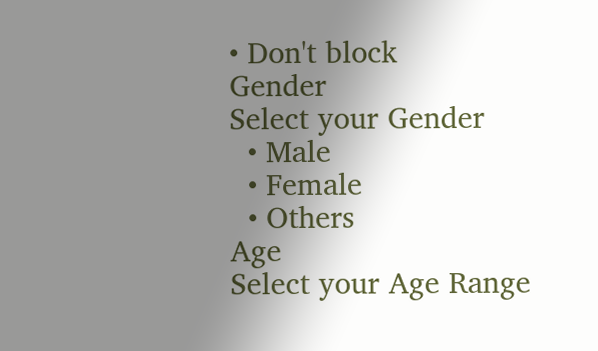• Don't block
Gender
Select your Gender
  • Male
  • Female
  • Others
Age
Select your Age Range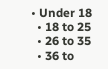• Under 18
  • 18 to 25
  • 26 to 35
  • 36 to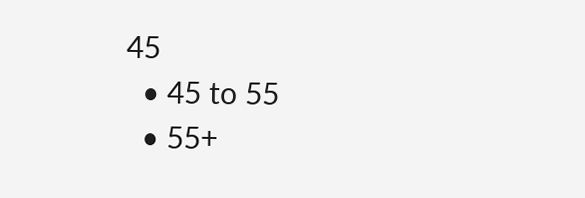45
  • 45 to 55
  • 55+